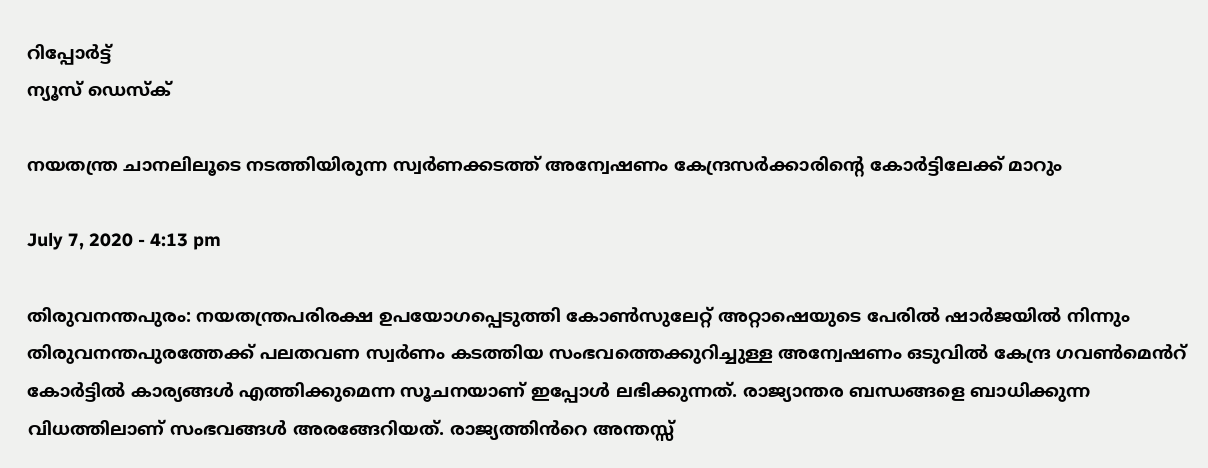റിപ്പോര്‍ട്ട്
ന്യൂസ് ഡെസ്ക്

നയതന്ത്ര ചാനലിലൂടെ നടത്തിയിരുന്ന സ്വർണക്കടത്ത് അന്വേഷണം കേന്ദ്രസർക്കാരിന്റെ കോർട്ടിലേക്ക് മാറും

July 7, 2020 - 4:13 pm

തിരുവനന്തപുരം: നയതന്ത്രപരിരക്ഷ ഉപയോഗപ്പെടുത്തി കോൺസുലേറ്റ് അറ്റാഷെയുടെ പേരിൽ ഷാർജയിൽ നിന്നും തിരുവനന്തപുരത്തേക്ക് പലതവണ സ്വർണം കടത്തിയ സംഭവത്തെക്കുറിച്ചുള്ള അന്വേഷണം ഒടുവിൽ കേന്ദ്ര ഗവൺമെൻറ് കോർട്ടിൽ കാര്യങ്ങൾ എത്തിക്കുമെന്ന സൂചനയാണ് ഇപ്പോൾ ലഭിക്കുന്നത്. രാജ്യാന്തര ബന്ധങ്ങളെ ബാധിക്കുന്ന വിധത്തിലാണ് സംഭവങ്ങൾ അരങ്ങേറിയത്. രാജ്യത്തിൻറെ അന്തസ്സ്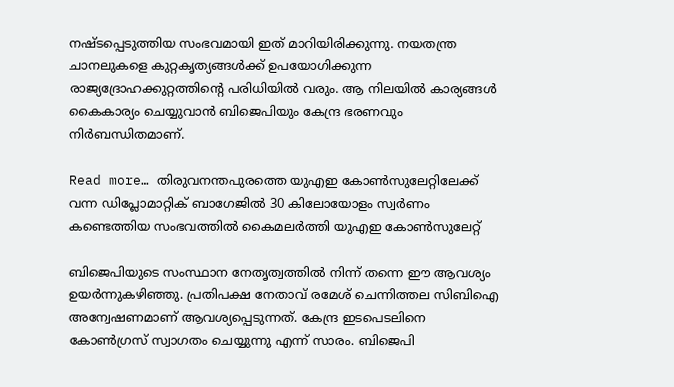നഷ്ടപ്പെടുത്തിയ സംഭവമായി ഇത് മാറിയിരിക്കുന്നു. നയതന്ത്ര ചാനലുകളെ കുറ്റകൃത്യങ്ങൾക്ക് ഉപയോഗിക്കുന്ന രാജ്യദ്രോഹക്കുറ്റത്തിന്റെ പരിധിയിൽ വരും. ആ നിലയിൽ കാര്യങ്ങൾ കൈകാര്യം ചെയ്യുവാൻ ബിജെപിയും കേന്ദ്ര ഭരണവും നിർബന്ധിതമാണ്.

Read more… തിരുവനന്തപുരത്തെ യുഎഇ കോണ്‍സുലേറ്റിലേക്ക് വന്ന ഡിപ്ലോമാറ്റിക് ബാഗേജില്‍ 30 കിലോയോളം സ്വര്‍ണം കണ്ടെത്തിയ സംഭവത്തില്‍ കൈമലര്‍ത്തി യുഎഇ കോണ്‍സുലേറ്റ്‌

ബിജെപിയുടെ സംസ്ഥാന നേതൃത്വത്തിൽ നിന്ന് തന്നെ ഈ ആവശ്യം ഉയർന്നുകഴിഞ്ഞു. പ്രതിപക്ഷ നേതാവ് രമേശ് ചെന്നിത്തല സിബിഐ അന്വേഷണമാണ് ആവശ്യപ്പെടുന്നത്. കേന്ദ്ര ഇടപെടലിനെ കോൺഗ്രസ് സ്വാഗതം ചെയ്യുന്നു എന്ന് സാരം. ബിജെപി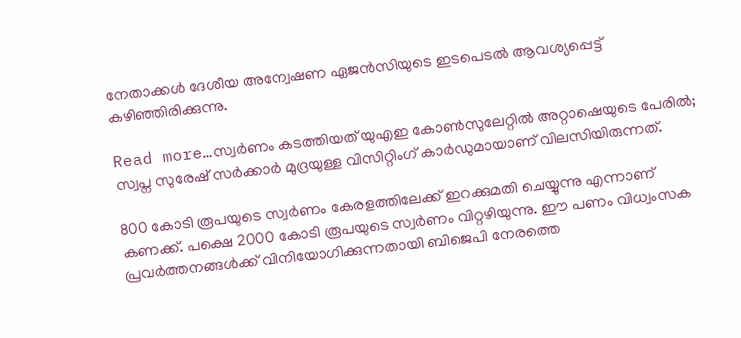നേതാക്കൾ ദേശീയ അന്വേഷണ ഏജൻസിയുടെ ഇടപെടൽ ആവശ്യപ്പെട്ട് കഴിഞ്ഞിരിക്കുന്നു.

Read more…സ്വർണം കടത്തിയത് യുഎഇ കോൺസുലേറ്റിൽ അറ്റാഷെയുടെ പേരിൽ; സ്വപ്ന സുരേഷ് സർക്കാർ മുദ്രയുള്ള വിസിറ്റിംഗ് കാർഡുമായാണ്‌ വിലസിയിരുന്നത്.

800 കോടി രൂപയുടെ സ്വർണം കേരളത്തിലേക്ക് ഇറക്കുമതി ചെയ്യുന്നു എന്നാണ് കണക്ക്. പക്ഷെ 2000 കോടി രൂപയുടെ സ്വർണം വിറ്റഴിയുന്നു. ഈ പണം വിധ്വംസക പ്രവർത്തനങ്ങൾക്ക് വിനിയോഗിക്കുന്നതായി ബിജെപി നേരത്തെ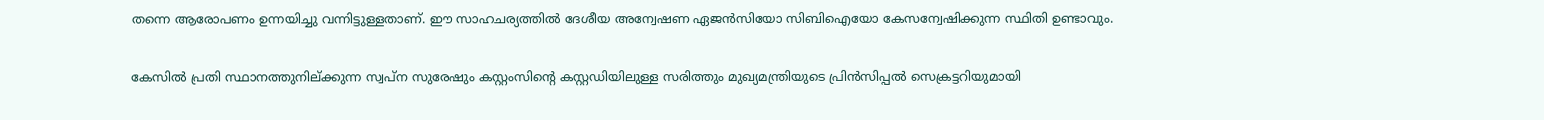തന്നെ ആരോപണം ഉന്നയിച്ചു വന്നിട്ടുള്ളതാണ്. ഈ സാഹചര്യത്തിൽ ദേശീയ അന്വേഷണ ഏജൻസിയോ സിബിഐയോ കേസന്വേഷിക്കുന്ന സ്ഥിതി ഉണ്ടാവും.

കേസിൽ പ്രതി സ്ഥാനത്തുനില്ക്കുന്ന സ്വപ്ന സുരേഷും കസ്റ്റംസിന്റെ കസ്റ്റഡിയിലുള്ള സരിത്തും മുഖ്യമന്ത്രിയുടെ പ്രിൻസിപ്പൽ സെക്രട്ടറിയുമായി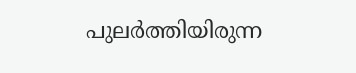പുലർത്തിയിരുന്ന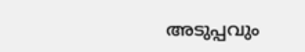അടുപ്പവും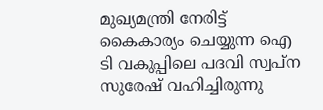മുഖ്യമന്ത്രി നേരിട്ട് കൈകാര്യം ചെയ്യുന്ന ഐ ടി വകുപ്പിലെ പദവി സ്വപ്ന സുരേഷ് വഹിച്ചിരുന്നു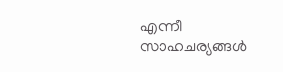എന്നീ സാഹചര്യങ്ങൾ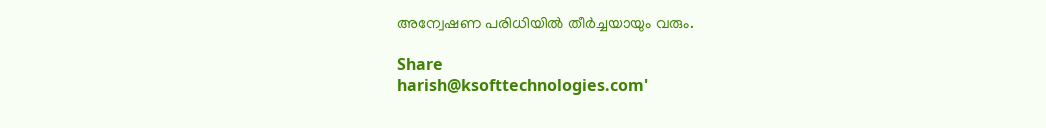അന്വേഷണ പരിധിയിൽ തീർച്ചയായും വരും.

Share
harish@ksofttechnologies.com'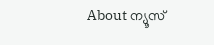About ന്യൂസ്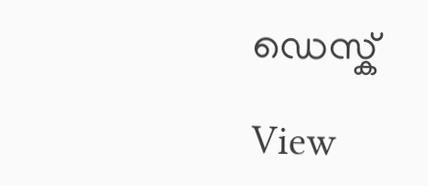ഡെസ്ക്

View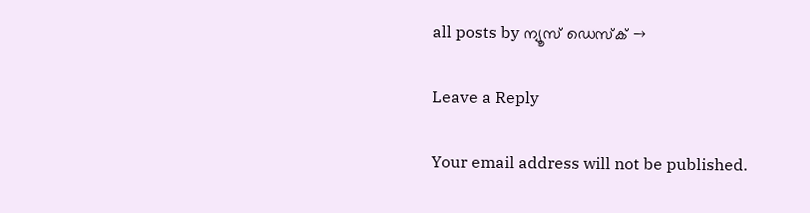all posts by ന്യൂസ് ഡെസ്ക് →

Leave a Reply

Your email address will not be published.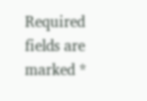Required fields are marked *